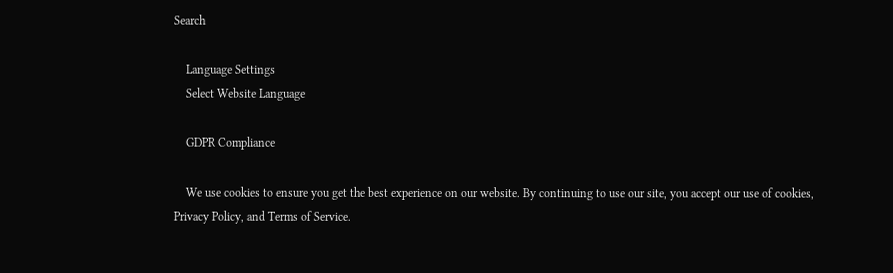Search

    Language Settings
    Select Website Language

    GDPR Compliance

    We use cookies to ensure you get the best experience on our website. By continuing to use our site, you accept our use of cookies, Privacy Policy, and Terms of Service.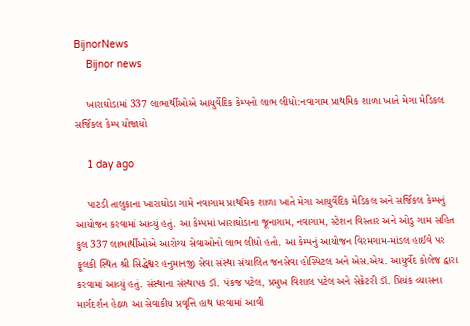BijnorNews
    Bijnor news

    ખારાઘોડામાં 337 લાભાર્થીઓએ આયુર્વેદિક કેમ્પનો લાભ લીધો:નવાગામ પ્રાથમિક શાળા ખાતે મેગા મેડિકલ સર્જિકલ કેમ્પ યોજાયો

    1 day ago

    પાટડી તાલુકાના ખારાઘોડા ગામે નવાગામ પ્રાથમિક શાળા ખાતે મેગા આયુર્વેદિક મેડિકલ અને સર્જિકલ કેમ્પનું આયોજન કરવામાં આવ્યું હતું. આ કેમ્પમાં ખારાઘોડાના જૂનાગામ, નવાગામ, સ્ટેશન વિસ્તાર અને ઓડુ ગામ સહિત કુલ 337 લાભાર્થીઓએ આરોગ્ય સેવાઓનો લાભ લીધો હતો. આ કેમ્પનું આયોજન વિરમગામ-માંડલ હાઈવે પર ફૂલકી સ્થિત શ્રી સિદ્ધેશ્વર હનુમાનજી સેવા સંસ્થા સંચાલિત જનસેવા હોસ્પિટલ અને એસ.એચ. આયુર્વેદ કોલેજ દ્વારા કરવામાં આવ્યું હતું. સંસ્થાના સંસ્થાપક ડૉ. પંકજ પટેલ, પ્રમુખ વિશાલ પટેલ અને સેક્રેટરી ડૉ. પ્રિયંક વ્યાસના માર્ગદર્શન હેઠળ આ સેવાકીય પ્રવૃત્તિ હાથ ધરવામાં આવી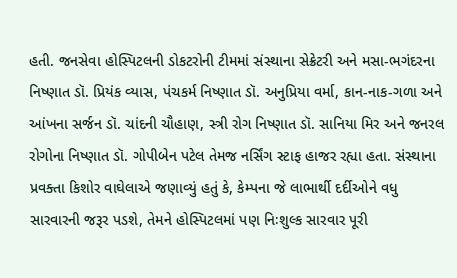હતી. જનસેવા હોસ્પિટલની ડોકટરોની ટીમમાં સંસ્થાના સેક્રેટરી અને મસા-ભગંદરના નિષ્ણાત ડૉ. પ્રિયંક વ્યાસ, પંચકર્મ નિષ્ણાત ડૉ. અનુપ્રિયા વર્મા, કાન-નાક-ગળા અને આંખના સર્જન ડૉ. ચાંદની ચૌહાણ, સ્ત્રી રોગ નિષ્ણાત ડૉ. સાનિયા મિર અને જનરલ રોગોના નિષ્ણાત ડૉ. ગોપીબેન પટેલ તેમજ નર્સિંગ સ્ટાફ હાજર રહ્યા હતા. સંસ્થાના પ્રવક્તા કિશોર વાઘેલાએ જણાવ્યું હતું કે, કેમ્પના જે લાભાર્થી દર્દીઓને વધુ સારવારની જરૂર પડશે, તેમને હોસ્પિટલમાં પણ નિઃશુલ્ક સારવાર પૂરી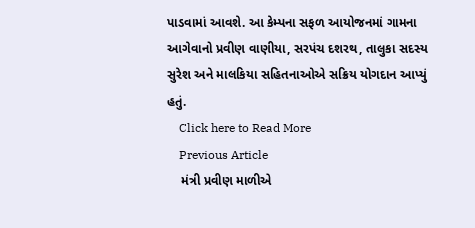પાડવામાં આવશે. આ કેમ્પના સફળ આયોજનમાં ગામના આગેવાનો પ્રવીણ વાણીયા, સરપંચ દશરથ, તાલુકા સદસ્ય સુરેશ અને માલકિયા સહિતનાઓએ સક્રિય યોગદાન આપ્યું હતું.
    Click here to Read More
    Previous Article
    મંત્રી પ્રવીણ માળીએ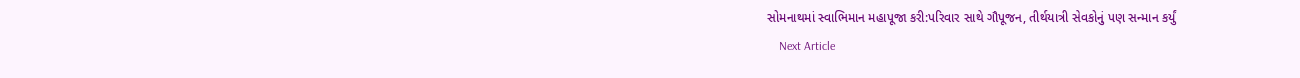સોમનાથમાં સ્વાભિમાન મહાપૂજા કરી:પરિવાર સાથે ગૌપૂજન, તીર્થયાત્રી સેવકોનું પણ સન્માન કર્યું
    Next Article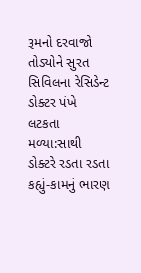રૂમનો દરવાજો તોડ્યોને સુરત સિવિલના રેસિડેન્ટ ડોક્ટર પંખે લટકતા મળ્યા:સાથી ડોક્ટરે રડતા રડતા કહ્યું-કામનું ભારણ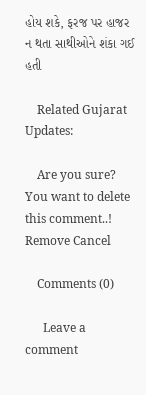હોય શકે, ફરજ પર હાજર ન થતા સાથીઓને શંકા ગઈ હતી

    Related Gujarat Updates:

    Are you sure? You want to delete this comment..! Remove Cancel

    Comments (0)

      Leave a comment